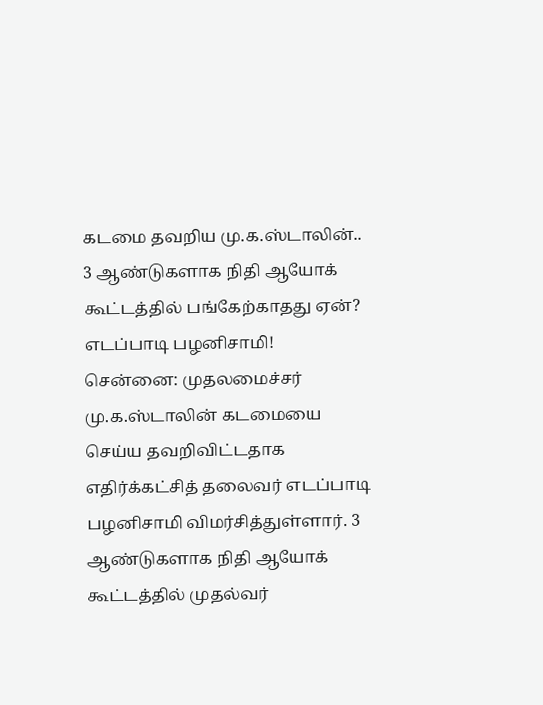கடமை தவறிய மு.க.ஸ்டாலின்.. 3 ஆண்டுகளாக நிதி ஆயோக் கூட்டத்தில் பங்கேற்காதது ஏன்? எடப்பாடி பழனிசாமி!
சென்னை: முதலமைச்சர் மு.க.ஸ்டாலின் கடமையை செய்ய தவறிவிட்டதாக எதிர்க்கட்சித் தலைவர் எடப்பாடி பழனிசாமி விமர்சித்துள்ளார். 3 ஆண்டுகளாக நிதி ஆயோக் கூட்டத்தில் முதல்வர்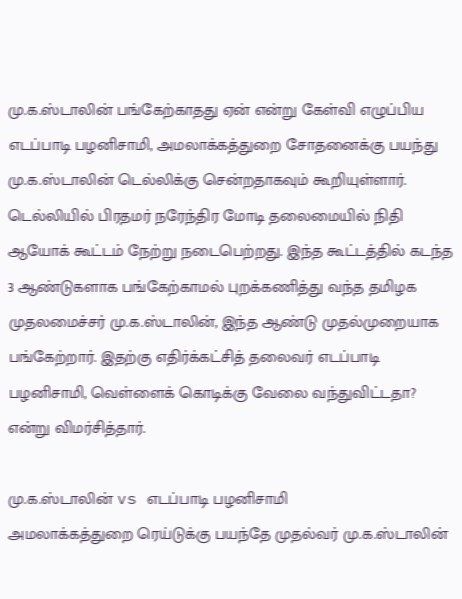மு.க.ஸ்டாலின் பங்கேற்காதது ஏன் என்று கேள்வி எழுப்பிய எடப்பாடி பழனிசாமி, அமலாக்கத்துறை சோதனைக்கு பயந்து மு.க.ஸ்டாலின் டெல்லிக்கு சென்றதாகவும் கூறியுள்ளார்.
டெல்லியில் பிரதமர் நரேந்திர மோடி தலைமையில் நிதி ஆயோக் கூட்டம் நேற்று நடைபெற்றது. இந்த கூட்டத்தில் கடந்த 3 ஆண்டுகளாக பங்கேற்காமல் புறக்கணித்து வந்த தமிழக முதலமைச்சர் மு.க.ஸ்டாலின், இந்த ஆண்டு முதல்முறையாக பங்கேற்றார். இதற்கு எதிர்க்கட்சித் தலைவர் எடப்பாடி பழனிசாமி, வெள்ளைக் கொடிக்கு வேலை வந்துவிட்டதா? என்று விமர்சித்தார்.

மு.க.ஸ்டாலின் vs எடப்பாடி பழனிசாமி
அமலாக்கத்துறை ரெய்டுக்கு பயந்தே முதல்வர் மு.க.ஸ்டாலின்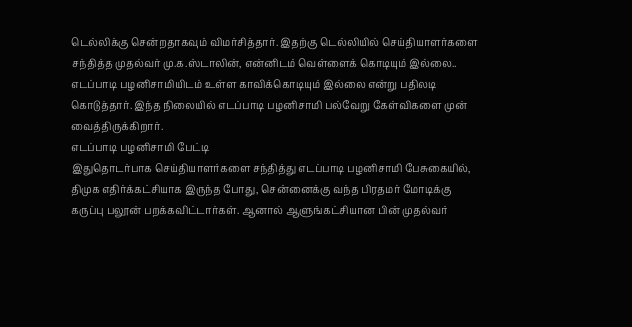டெல்லிக்கு சென்றதாகவும் விமர்சித்தார். இதற்கு டெல்லியில் செய்தியாளர்களை சந்தித்த முதல்வர் மு.க.ஸ்டாலின், என்னிடம் வெள்ளைக் கொடியும் இல்லை.. எடப்பாடி பழனிசாமியிடம் உள்ள காவிக்கொடியும் இல்லை என்று பதிலடி கொடுத்தார். இந்த நிலையில் எடப்பாடி பழனிசாமி பல்வேறு கேள்விகளை முன் வைத்திருக்கிறார்.
எடப்பாடி பழனிசாமி பேட்டி
இதுதொடர்பாக செய்தியாளர்களை சந்தித்து எடப்பாடி பழனிசாமி பேசுகையில், திமுக எதிர்க்கட்சியாக இருந்த போது, சென்னைக்கு வந்த பிரதமர் மோடிக்கு கருப்பு பலூன் பறக்கவிட்டார்கள். ஆனால் ஆளுங்கட்சியான பின் முதல்வர்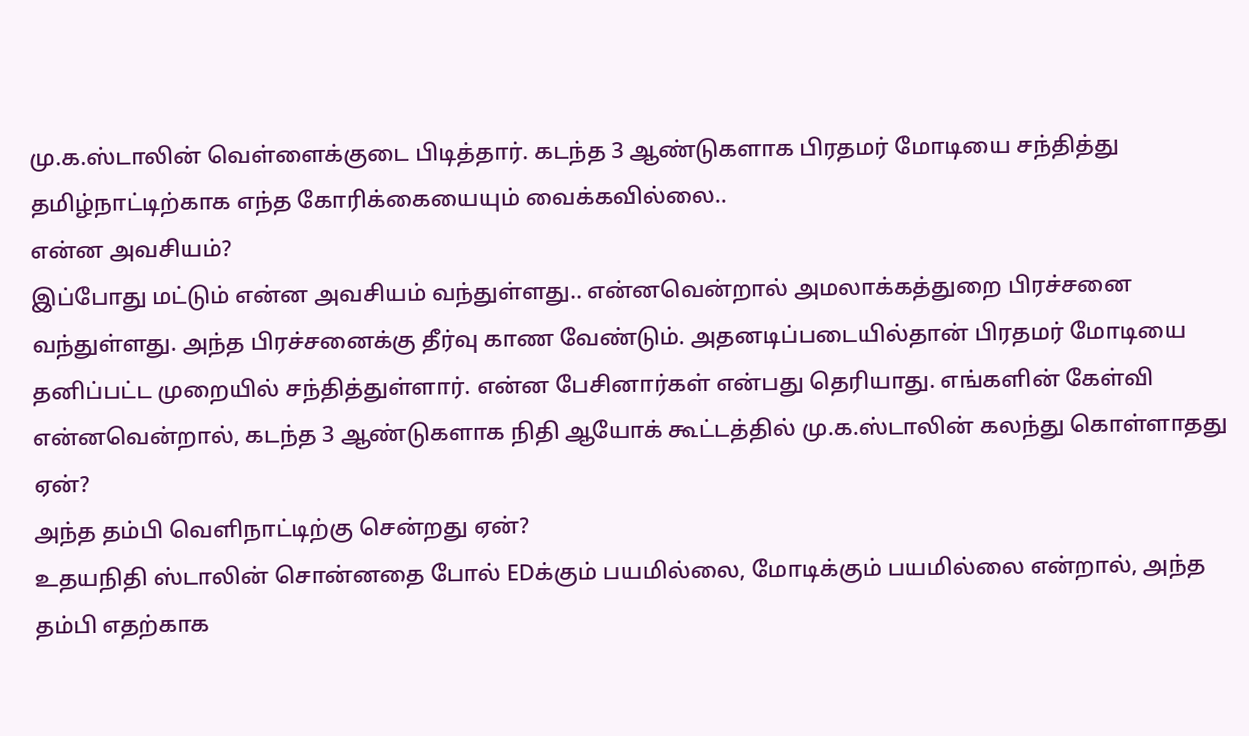மு.க.ஸ்டாலின் வெள்ளைக்குடை பிடித்தார். கடந்த 3 ஆண்டுகளாக பிரதமர் மோடியை சந்தித்து தமிழ்நாட்டிற்காக எந்த கோரிக்கையையும் வைக்கவில்லை..
என்ன அவசியம்?
இப்போது மட்டும் என்ன அவசியம் வந்துள்ளது.. என்னவென்றால் அமலாக்கத்துறை பிரச்சனை வந்துள்ளது. அந்த பிரச்சனைக்கு தீர்வு காண வேண்டும். அதனடிப்படையில்தான் பிரதமர் மோடியை தனிப்பட்ட முறையில் சந்தித்துள்ளார். என்ன பேசினார்கள் என்பது தெரியாது. எங்களின் கேள்வி என்னவென்றால், கடந்த 3 ஆண்டுகளாக நிதி ஆயோக் கூட்டத்தில் மு.க.ஸ்டாலின் கலந்து கொள்ளாதது ஏன்?
அந்த தம்பி வெளிநாட்டிற்கு சென்றது ஏன்?
உதயநிதி ஸ்டாலின் சொன்னதை போல் EDக்கும் பயமில்லை, மோடிக்கும் பயமில்லை என்றால், அந்த தம்பி எதற்காக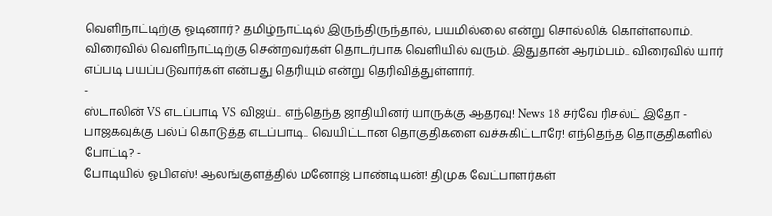வெளிநாட்டிற்கு ஓடினார்? தமிழ்நாட்டில் இருந்திருந்தால், பயமில்லை என்று சொல்லிக் கொள்ளலாம். விரைவில் வெளிநாட்டிற்கு சென்றவர்கள் தொடர்பாக வெளியில் வரும். இதுதான் ஆரம்பம்.. விரைவில் யார் எப்படி பயப்படுவார்கள் என்பது தெரியும் என்று தெரிவித்துள்ளார்.
-
ஸ்டாலின் VS எடப்பாடி VS விஜய்.. எந்தெந்த ஜாதியினர் யாருக்கு ஆதரவு! News 18 சர்வே ரிசல்ட் இதோ -
பாஜகவுக்கு பல்ப் கொடுத்த எடப்பாடி.. வெயிட்டான தொகுதிகளை வச்சுகிட்டாரே! எந்தெந்த தொகுதிகளில் போட்டி? -
போடியில் ஓபிஎஸ்! ஆலங்குளத்தில் மனோஜ் பாண்டியன்! திமுக வேட்பாளர்கள்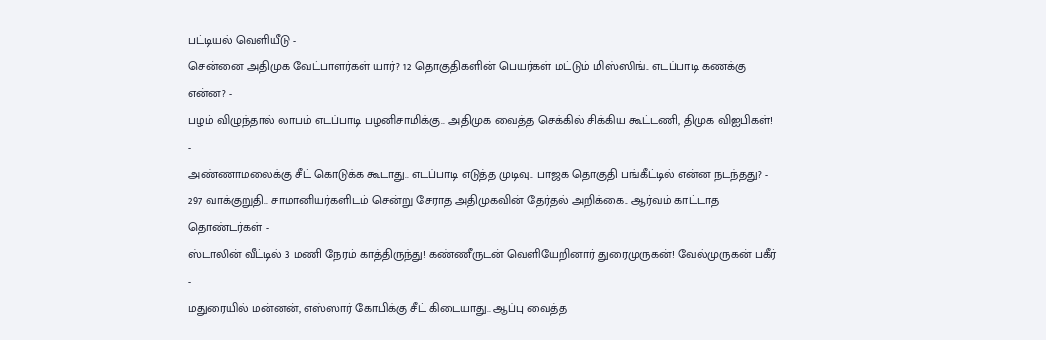பட்டியல் வெளியீடு -
சென்னை அதிமுக வேட்பாளர்கள் யார்? 12 தொகுதிகளின் பெயர்கள் மட்டும் மிஸ்ஸிங்.. எடப்பாடி கணக்கு என்ன? -
பழம் விழுந்தால் லாபம் எடப்பாடி பழனிசாமிக்கு.. அதிமுக வைத்த செக்கில் சிக்கிய கூட்டணி, திமுக விஐபிகள்! -
அண்ணாமலைக்கு சீட் கொடுக்க கூடாது.. எடப்பாடி எடுத்த முடிவு.. பாஜக தொகுதி பங்கீட்டில் என்ன நடந்தது? -
297 வாக்குறுதி.. சாமானியர்களிடம் சென்று சேராத அதிமுகவின் தேர்தல் அறிக்கை.. ஆர்வம் காட்டாத தொண்டர்கள் -
ஸ்டாலின் வீட்டில் 3 மணி நேரம் காத்திருந்து! கண்ணீருடன் வெளியேறினார் துரைமுருகன்! வேல்முருகன் பகீர் -
மதுரையில் மன்னன், எஸ்ஸார் கோபிக்கு சீட் கிடையாது.. ஆப்பு வைத்த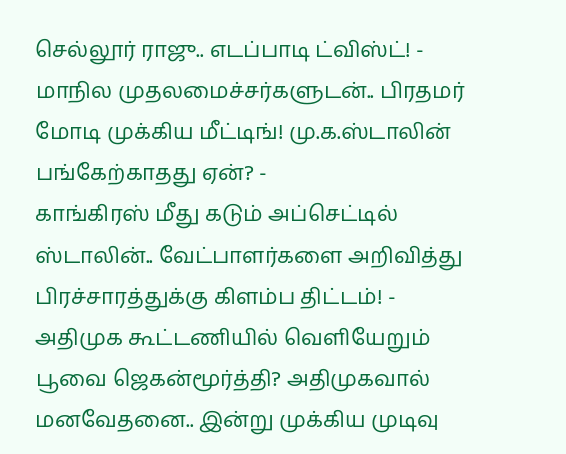செல்லூர் ராஜு.. எடப்பாடி ட்விஸ்ட்! -
மாநில முதலமைச்சர்களுடன்.. பிரதமர் மோடி முக்கிய மீட்டிங்! மு.க.ஸ்டாலின் பங்கேற்காதது ஏன்? -
காங்கிரஸ் மீது கடும் அப்செட்டில் ஸ்டாலின்.. வேட்பாளர்களை அறிவித்து பிரச்சாரத்துக்கு கிளம்ப திட்டம்! -
அதிமுக கூட்டணியில் வெளியேறும் பூவை ஜெகன்மூர்த்தி? அதிமுகவால் மனவேதனை.. இன்று முக்கிய முடிவு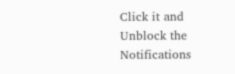Click it and Unblock the Notifications